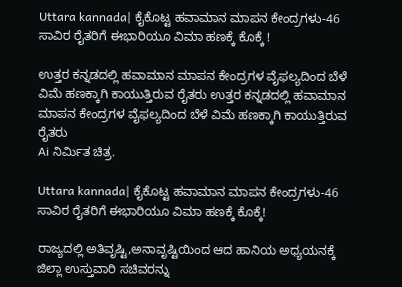Uttara kannada| ಕೈಕೊಟ್ಟ ಹವಾಮಾನ ಮಾಪನ ಕೇಂದ್ರಗಳು-46 ಸಾವಿರ ರೈತರಿಗೆ ಈಭಾರಿಯೂ ವಿಮಾ ಹಣಕ್ಕೆ ಕೊಕ್ಕೆ !

ಉತ್ತರ ಕನ್ನಡದಲ್ಲಿ ಹವಾಮಾನ ಮಾಪನ ಕೇಂದ್ರಗಳ ವೈಫಲ್ಯದಿಂದ ಬೆಳೆ ವಿಮೆ ಹಣಕ್ಕಾಗಿ ಕಾಯುತ್ತಿರುವ ರೈತರು ಉತ್ತರ ಕನ್ನಡದಲ್ಲಿ ಹವಾಮಾನ ಮಾಪನ ಕೇಂದ್ರಗಳ ವೈಫಲ್ಯದಿಂದ ಬೆಳೆ ವಿಮೆ ಹಣಕ್ಕಾಗಿ ಕಾಯುತ್ತಿರುವ ರೈತರು
Ai ನಿರ್ಮಿತ ಚಿತ್ರ.

Uttara kannada| ಕೈಕೊಟ್ಟ ಹವಾಮಾನ ಮಾಪನ ಕೇಂದ್ರಗಳು-46 ಸಾವಿರ ರೈತರಿಗೆ ಈಭಾರಿಯೂ ವಿಮಾ ಹಣಕ್ಕೆ ಕೊಕ್ಕೆ!

ರಾಜ್ಯದಲ್ಲಿ ಅತಿವೃಷ್ಟಿ,ಅನಾವೃಷ್ಟಿಯಿಂದ ಆದ ಹಾನಿಯ ಅಧ್ಯಯನಕ್ಕೆ ಜಿಲ್ಲಾ ಉಸ್ತುವಾರಿ ಸಚಿವರನ್ನು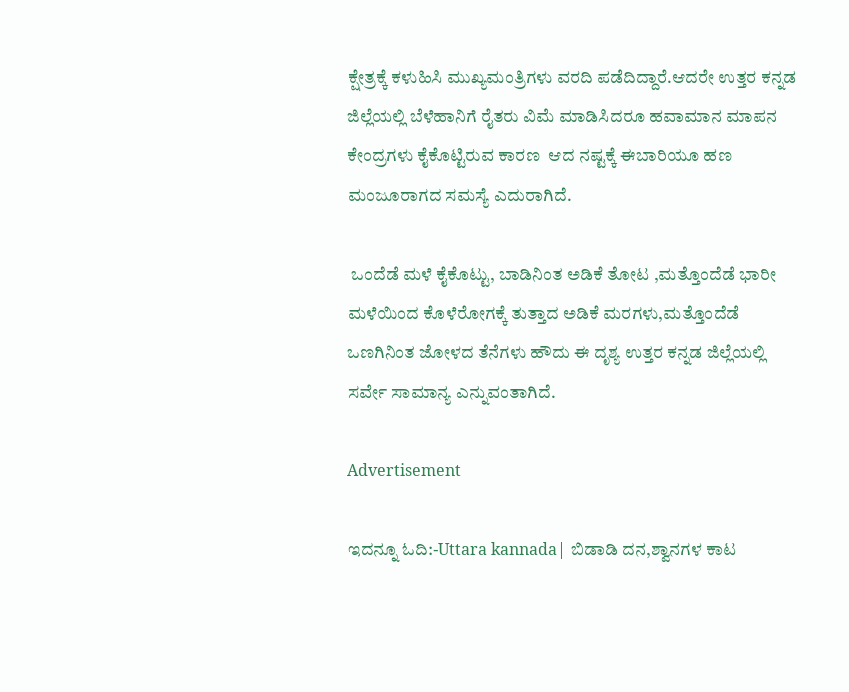ಕ್ಷೇತ್ರಕ್ಕೆ ಕಳುಹಿಸಿ ಮುಖ್ಯಮಂತ್ರಿಗಳು ವರದಿ ಪಡೆದಿದ್ದಾರೆ.ಆದರೇ ಉತ್ತರ ಕನ್ನಡ ಜಿಲ್ಲೆಯಲ್ಲಿ ಬೆಳೆಹಾನಿಗೆ ರೈತರು ವಿಮೆ ಮಾಡಿಸಿದರೂ ಹವಾಮಾನ ಮಾಪನ ಕೇಂದ್ರಗಳು ಕೈಕೊಟ್ಟಿರುವ ಕಾರಣ  ಆದ ನಷ್ಟಕ್ಕೆ ಈಬಾರಿಯೂ ಹಣ ಮಂಜೂರಾಗದ ಸಮಸ್ಯೆ ಎದುರಾಗಿದೆ.

 ಒಂದೆಡೆ ಮಳೆ ಕೈಕೊಟ್ಟು, ಬಾಡಿನಿಂತ ಅಡಿಕೆ ತೋಟ ,ಮತ್ತೊಂದೆಡೆ ಭಾರೀ ಮಳೆಯಿಂದ ಕೊಳೆರೋಗಕ್ಕೆ ತುತ್ತಾದ ಅಡಿಕೆ ಮರಗಳು,ಮತ್ತೊಂದೆಡೆ ಒಣಗಿನಿಂತ ಜೋಳದ ತೆನೆಗಳು ಹೌದು ಈ ದೃಶ್ಯ ಉತ್ತರ ಕನ್ನಡ ಜಿಲ್ಲೆಯಲ್ಲಿ ಸರ್ವೇ ಸಾಮಾನ್ಯ ಎನ್ನುವಂತಾಗಿದೆ.

Advertisement

ಇದನ್ನೂ ಓದಿ:-Uttara kannada| ಬಿಡಾಡಿ ದನ,ಶ್ವಾನಗಳ ಕಾಟ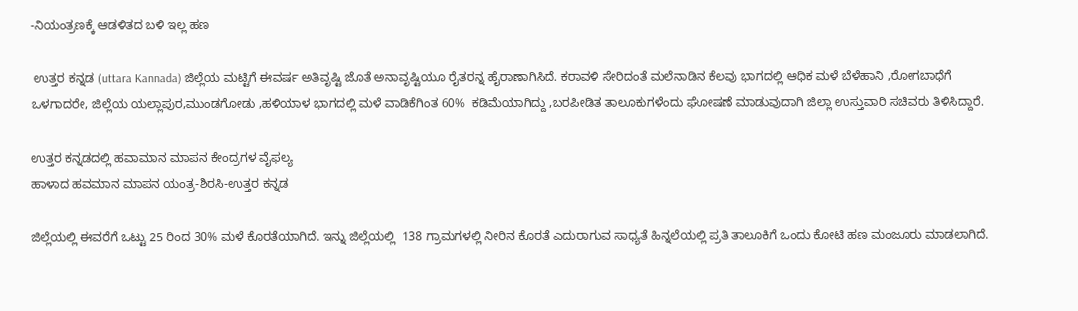-ನಿಯಂತ್ರಣಕ್ಕೆ ಆಡಳಿತದ ಬಳಿ ಇಲ್ಲ ಹಣ

 ಉತ್ತರ ಕನ್ನಡ (uttara Kannada) ಜಿಲ್ಲೆಯ ಮಟ್ಟಿಗೆ ಈವರ್ಷ ಅತಿವೃಷ್ಟಿ ಜೊತೆ ಅನಾವೃಷ್ಟಿಯೂ ರೈತರನ್ನ ಹೈರಾಣಾಗಿಸಿದೆ. ಕರಾವಳಿ ಸೇರಿದಂತೆ ಮಲೆನಾಡಿನ ಕೆಲವು ಭಾಗದಲ್ಲಿ ಆಧಿಕ ಮಳೆ ಬೆಳೆಹಾನಿ ,ರೋಗಬಾಧೆಗೆ ಒಳಗಾದರೇ, ಜಿಲ್ಲೆಯ ಯಲ್ಲಾಪುರ,ಮುಂಡಗೋಡು ,ಹಳಿಯಾಳ ಭಾಗದಲ್ಲಿ ಮಳೆ ವಾಡಿಕೆಗಿಂತ 60%  ಕಡಿಮೆಯಾಗಿದ್ದು ,ಬರಪೀಡಿತ ತಾಲೂಕುಗಳೆಂದು ಘೋಷಣೆ ಮಾಡುವುದಾಗಿ ಜಿಲ್ಲಾ ಉಸ್ತುವಾರಿ ಸಚಿವರು ತಿಳಿಸಿದ್ದಾರೆ.

ಉತ್ತರ ಕನ್ನಡದಲ್ಲಿ ಹವಾಮಾನ ಮಾಪನ ಕೇಂದ್ರಗಳ ವೈಫಲ್ಯ
ಹಾಳಾದ ಹವಮಾನ ಮಾಪನ ಯಂತ್ರ-ಶಿರಸಿ-ಉತ್ತರ ಕನ್ನಡ

ಜಿಲ್ಲೆಯಲ್ಲಿ ಈವರೆಗೆ ಒಟ್ಟು 25 ರಿಂದ 30% ಮಳೆ ಕೊರತೆಯಾಗಿದೆ. ಇನ್ನು ಜಿಲ್ಲೆಯಲ್ಲಿ  138 ಗ್ರಾಮಗಳಲ್ಲಿ ನೀರಿನ ಕೊರತೆ ಎದುರಾಗುವ ಸಾಧ್ಯತೆ ಹಿನ್ನಲೆಯಲ್ಲಿ ಪ್ರತಿ ತಾಲೂಕಿಗೆ ಒಂದು ಕೋಟಿ ಹಣ ಮಂಜೂರು ಮಾಡಲಾಗಿದೆ.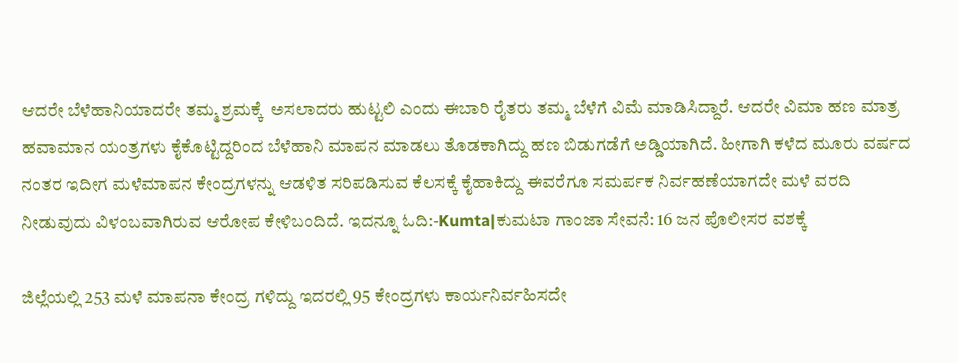ಆದರೇ ಬೆಳೆಹಾನಿಯಾದರೇ ತಮ್ಮ ಶ್ರಮಕ್ಕೆ  ಅಸಲಾದರು ಹುಟ್ಟಲಿ ಎಂದು ಈಬಾರಿ ರೈತರು ತಮ್ಮ ಬೆಳೆಗೆ ವಿಮೆ ಮಾಡಿಸಿದ್ದಾರೆ. ಆದರೇ ವಿಮಾ ಹಣ ಮಾತ್ರ ಹವಾಮಾನ ಯಂತ್ರಗಳು ಕೈಕೊಟ್ಟಿದ್ದರಿಂದ ಬೆಳೆಹಾನಿ ಮಾಪನ ಮಾಡಲು ತೊಡಕಾಗಿದ್ದು ಹಣ ಬಿಡುಗಡೆಗೆ ಅಡ್ಡಿಯಾಗಿದೆ. ಹೀಗಾಗಿ ಕಳೆದ ಮೂರು ವರ್ಷದ ನಂತರ ಇದೀಗ ಮಳೆಮಾಪನ ಕೇಂದ್ರಗಳನ್ನು ಆಡಳಿತ ಸರಿಪಡಿಸುವ ಕೆಲಸಕ್ಕೆ ಕೈಹಾಕಿದ್ದು ಈವರೆಗೂ ಸಮರ್ಪಕ ನಿರ್ವಹಣೆಯಾಗದೇ ಮಳೆ ವರದಿ ನೀಡುವುದು ವಿಳಂಬವಾಗಿರುವ ಆರೋಪ ಕೇಳಿಬಂದಿದೆ. ಇದನ್ನೂ ಓದಿ:-Kumta|ಕುಮಟಾ ಗಾಂಜಾ ಸೇವನೆ: 16 ಜನ ಪೊಲೀಸರ ವಶಕ್ಕೆ

ಜಿಲ್ಲೆಯಲ್ಲಿ 253 ಮಳೆ ಮಾಪನಾ ಕೇಂದ್ರ ಗಳಿದ್ದು ಇದರಲ್ಲಿ 95 ಕೇಂದ್ರಗಳು ಕಾರ್ಯನಿರ್ವಹಿಸದೇ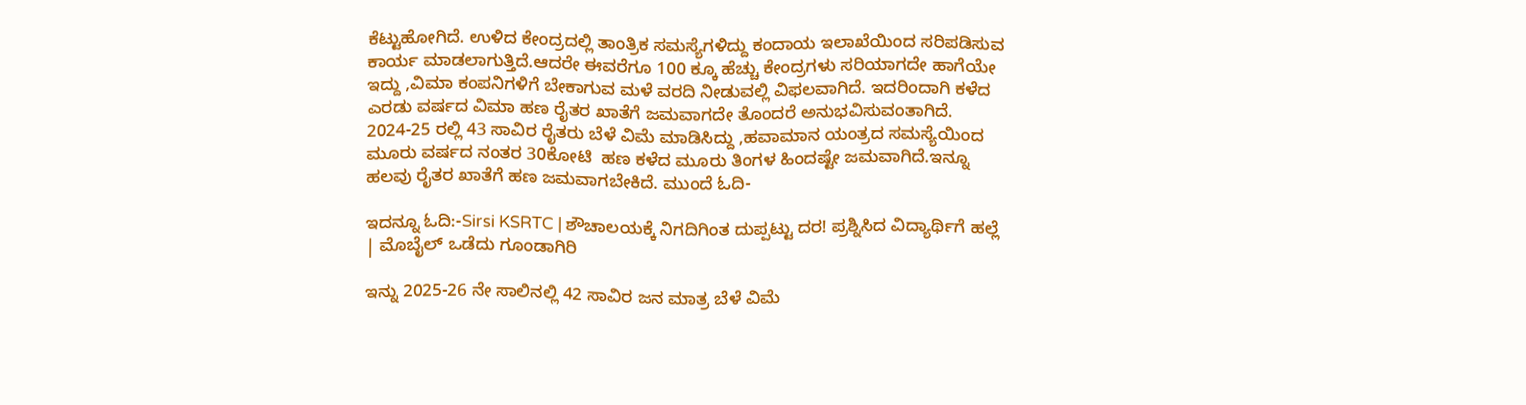ಕೆಟ್ಟುಹೋಗಿದೆ. ಉಳಿದ ಕೇಂದ್ರದಲ್ಲಿ ತಾಂತ್ರಿಕ ಸಮಸ್ಯೆಗಳಿದ್ದು ಕಂದಾಯ ಇಲಾಖೆಯಿಂದ ಸರಿಪಡಿಸುವ ಕಾರ್ಯ ಮಾಡಲಾಗುತ್ತಿದೆ.ಆದರೇ ಈವರೆಗೂ 100 ಕ್ಕೂ ಹೆಚ್ಚು ಕೇಂದ್ರಗಳು ಸರಿಯಾಗದೇ ಹಾಗೆಯೇ ಇದ್ದು ,ವಿಮಾ ಕಂಪನಿಗಳಿಗೆ ಬೇಕಾಗುವ ಮಳೆ ವರದಿ ನೀಡುವಲ್ಲಿ ವಿಫಲವಾಗಿದೆ. ಇದರಿಂದಾಗಿ ಕಳೆದ ಎರಡು ವರ್ಷದ ವಿಮಾ ಹಣ ರೈತರ ಖಾತೆಗೆ ಜಮವಾಗದೇ ತೊಂದರೆ ಅನುಭವಿಸುವಂತಾಗಿದೆ. 2024-25 ರಲ್ಲಿ 43 ಸಾವಿರ ರೈತರು ಬೆಳೆ ವಿಮೆ ಮಾಡಿಸಿದ್ದು ,ಹವಾಮಾನ ಯಂತ್ರದ ಸಮಸ್ಯೆಯಿಂದ ಮೂರು ವರ್ಷದ ನಂತರ 30ಕೋಟಿ  ಹಣ ಕಳೆದ ಮೂರು ತಿಂಗಳ ಹಿಂದಷ್ಟೇ ಜಮವಾಗಿದೆ.ಇನ್ನೂ ಹಲವು ರೈತರ ಖಾತೆಗೆ ಹಣ ಜಮವಾಗಬೇಕಿದೆ. ಮುಂದೆ ಓದಿ-

ಇದನ್ನೂ ಓದಿ:-Sirsi KSRTC | ಶೌಚಾಲಯಕ್ಕೆ ನಿಗದಿಗಿಂತ ದುಪ್ಪಟ್ಟು ದರ! ಪ್ರಶ್ನಿಸಿದ ವಿದ್ಯಾರ್ಥಿಗೆ ಹಲ್ಲೆ | ಮೊಬೈಲ್ ಒಡೆದು ಗೂಂಡಾಗಿರಿ

ಇನ್ನು 2025-26 ನೇ ಸಾಲಿನಲ್ಲಿ 42 ಸಾವಿರ ಜನ ಮಾತ್ರ ಬೆಳೆ ವಿಮೆ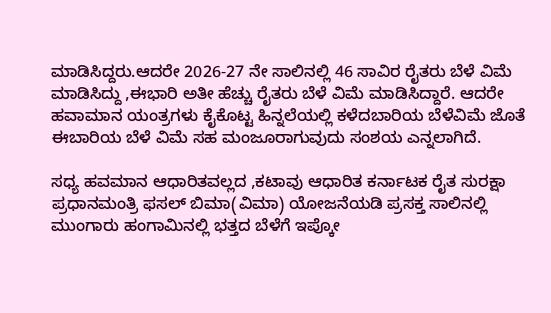ಮಾಡಿಸಿದ್ದರು.ಆದರೇ 2026-27 ನೇ ಸಾಲಿನಲ್ಲಿ 46 ಸಾವಿರ ರೈತರು ಬೆಳೆ ವಿಮೆ ಮಾಡಿಸಿದ್ದು ,ಈಭಾರಿ ಅತೀ ಹೆಚ್ಚು ರೈತರು ಬೆಳೆ ವಿಮೆ ಮಾಡಿಸಿದ್ದಾರೆ. ಆದರೇ ಹವಾಮಾನ ಯಂತ್ರಗಳು ಕೈಕೊಟ್ಟ ಹಿನ್ನಲೆಯಲ್ಲಿ ಕಳೆದಬಾರಿಯ ಬೆಳೆವಿಮೆ ಜೊತೆ ಈಬಾರಿಯ ಬೆಳೆ ವಿಮೆ ಸಹ ಮಂಜೂರಾಗುವುದು ಸಂಶಯ ಎನ್ನಲಾಗಿದೆ.

ಸಧ್ಯ ಹವಮಾನ ಆಧಾರಿತವಲ್ಲದ ,ಕಟಾವು ಆಧಾರಿತ ಕರ್ನಾಟಕ ರೈತ ಸುರಕ್ಷಾ ಪ್ರಧಾನಮಂತ್ರಿ ಫಸಲ್ ಬಿಮಾ(ವಿಮಾ) ಯೋಜನೆಯಡಿ ಪ್ರಸಕ್ತ ಸಾಲಿನಲ್ಲಿ ಮುಂಗಾರು ಹಂಗಾಮಿನಲ್ಲಿ ಭತ್ತದ ಬೆಳೆಗೆ ಇಪ್ಕೋ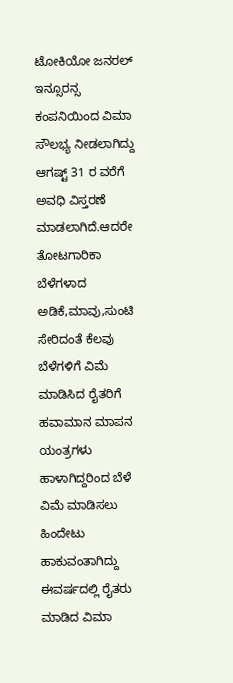ಟೋಕಿಯೋ ಜನರಲ್ ಇನ್ಸೂರನ್ಸ ಕಂಪನಿಯಿಂದ ವಿಮಾ ಸೌಲಭ್ಯ ನೀಡಲಾಗಿದ್ದು ಆಗಷ್ಟ್ 31 ರ ವರೆಗೆ ಅವಧಿ ವಿಸ್ತರಣೆ ಮಾಡಲಾಗಿದೆ.ಆದರೇ ತೋಟಗಾರಿಕಾ ಬೆಳೆಗಳಾದ ಅಡಿಕೆ,ಮಾವು,ಸುಂಟಿ ಸೇರಿದಂತೆ ಕೆಲವು ಬೆಳೆಗಳಿಗೆ ವಿಮೆ ಮಾಡಿಸಿದ ರೈತರಿಗೆ ಹವಾಮಾನ ಮಾಪನ ಯಂತ್ರಗಳು ಹಾಳಾಗಿದ್ದರಿಂದ ಬೆಳೆ ವಿಮೆ ಮಾಡಿಸಲು ಹಿಂದೇಟು ಹಾಕುವಂತಾಗಿದ್ದು ಈವರ್ಷದಲ್ಲಿ ರೈತರು ಮಾಡಿದ ವಿಮಾ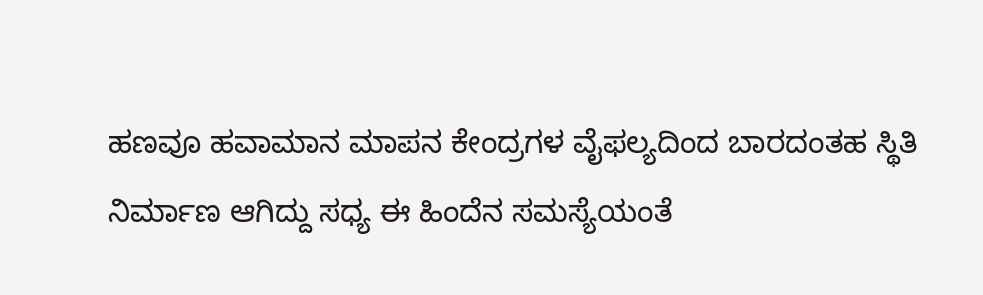ಹಣವೂ ಹವಾಮಾನ ಮಾಪನ ಕೇಂದ್ರಗಳ ವೈಫಲ್ಯದಿಂದ ಬಾರದಂತಹ ಸ್ಥಿತಿ ನಿರ್ಮಾಣ ಆಗಿದ್ದು ಸಧ್ಯ ಈ ಹಿಂದೆನ ಸಮಸ್ಯೆಯಂತೆ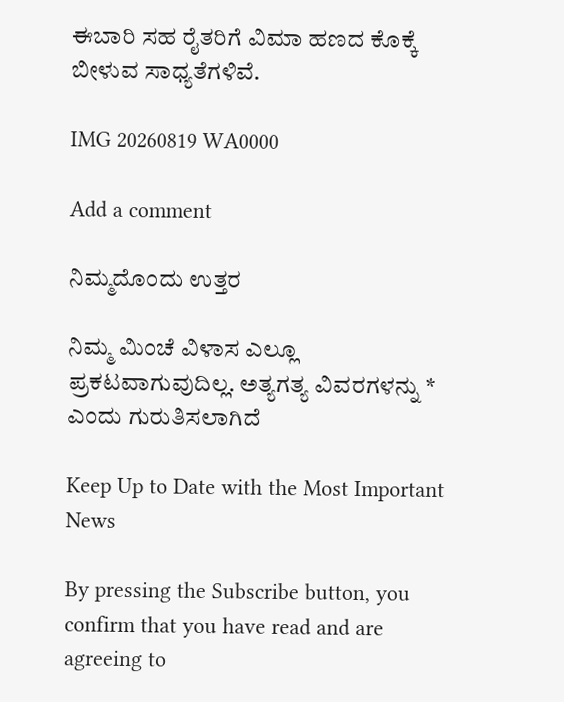ಈಬಾರಿ ಸಹ ರೈತರಿಗೆ ವಿಮಾ ಹಣದ ಕೊಕ್ಕೆ ಬೀಳುವ ಸಾಧ್ಯತೆಗಳಿವೆ.

IMG 20260819 WA0000

Add a comment

ನಿಮ್ಮದೊಂದು ಉತ್ತರ

ನಿಮ್ಮ ಮಿಂಚೆ ವಿಳಾಸ ಎಲ್ಲೂ ಪ್ರಕಟವಾಗುವುದಿಲ್ಲ. ಅತ್ಯಗತ್ಯ ವಿವರಗಳನ್ನು * ಎಂದು ಗುರುತಿಸಲಾಗಿದೆ

Keep Up to Date with the Most Important News

By pressing the Subscribe button, you confirm that you have read and are agreeing to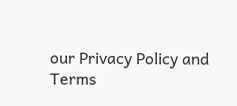our Privacy Policy and Terms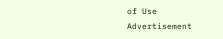of Use
Advertisement